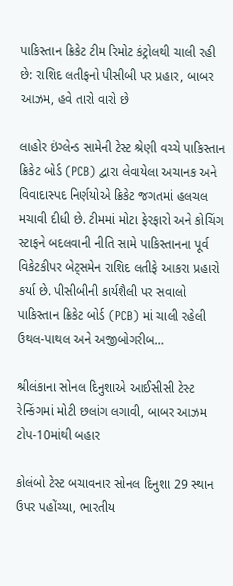પાકિસ્તાન ક્રિકેટ ટીમ રિમોટ કંટ્રોલથી ચાલી રહી છે: રાશિદ લતીફનો પીસીબી પર પ્રહાર, બાબર આઝમ, હવે તારો વારો છે

લાહોર ઇંગ્લેન્ડ સામેની ટેસ્ટ શ્રેણી વચ્ચે પાકિસ્તાન ક્રિકેટ બોર્ડ (PCB) દ્વારા લેવાયેલા અચાનક અને વિવાદાસ્પદ નિર્ણયોએ ક્રિકેટ જગતમાં હલચલ મચાવી દીધી છે. ટીમમાં મોટા ફેરફારો અને કોચિંગ સ્ટાફને બદલવાની નીતિ સામે પાકિસ્તાનના પૂર્વ વિકેટકીપર બેટ્સમેન રાશિદ લતીફે આકરા પ્રહારો કર્યા છે. પીસીબીની કાર્યશૈલી પર સવાલો પાકિસ્તાન ક્રિકેટ બોર્ડ (PCB) માં ચાલી રહેલી ઉથલ-પાથલ અને અજીબોગરીબ…

શ્રીલંકાના સોનલ દિનુશાએ આઈસીસી ટેસ્ટ રેન્કિંગમાં મોટી છલાંગ લગાવી, બાબર આઝમ ટોપ-10માંથી બહાર

કોલંબો ટેસ્ટ બચાવનાર સોનલ દિનુશા 29 સ્થાન ઉપર પહોંચ્યા, ભારતીય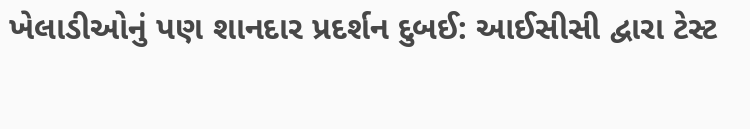ખેલાડીઓનું પણ શાનદાર પ્રદર્શન દુબઈ: આઈસીસી દ્વારા ટેસ્ટ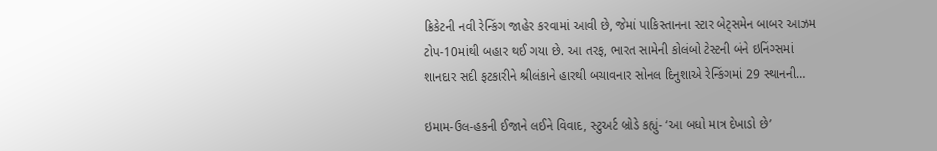ક્રિકેટની નવી રેન્કિંગ જાહેર કરવામાં આવી છે, જેમાં પાકિસ્તાનના સ્ટાર બેટ્સમેન બાબર આઝમ ટોપ-10માંથી બહાર થઈ ગયા છે. આ તરફ, ભારત સામેની કોલંબો ટેસ્ટની બંને ઇનિંગ્સમાં શાનદાર સદી ફટકારીને શ્રીલંકાને હારથી બચાવનાર સોનલ દિનુશાએ રેન્કિંગમાં 29 સ્થાનની…

ઇમામ-ઉલ-હકની ઈજાને લઈને વિવાદ, સ્ટુઅર્ટ બ્રોડે કહ્યું- ‘આ બધો માત્ર દેખાડો છે’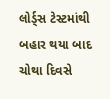લોર્ડ્સ ટેસ્ટમાંથી બહાર થયા બાદ ચોથા દિવસે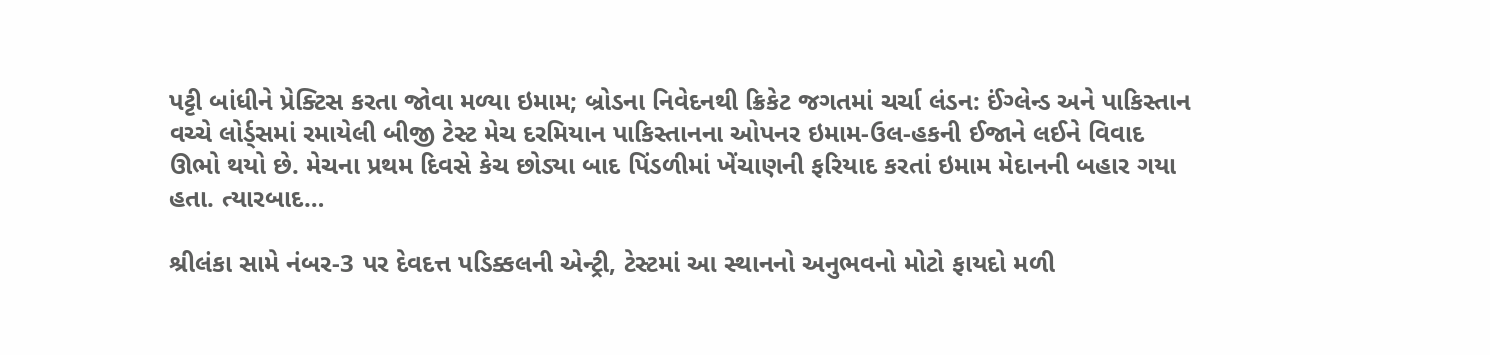પટ્ટી બાંધીને પ્રેક્ટિસ કરતા જોવા મળ્યા ઇમામ; બ્રોડના નિવેદનથી ક્રિકેટ જગતમાં ચર્ચા લંડન: ઈંગ્લેન્ડ અને પાકિસ્તાન વચ્ચે લોર્ડ્સમાં રમાયેલી બીજી ટેસ્ટ મેચ દરમિયાન પાકિસ્તાનના ઓપનર ઇમામ-ઉલ-હકની ઈજાને લઈને વિવાદ ઊભો થયો છે. મેચના પ્રથમ દિવસે કેચ છોડ્યા બાદ પિંડળીમાં ખેંચાણની ફરિયાદ કરતાં ઇમામ મેદાનની બહાર ગયા હતા. ત્યારબાદ…

શ્રીલંકા સામે નંબર-3 પર દેવદત્ત પડિક્કલની એન્ટ્રી, ટેસ્ટમાં આ સ્થાનનો અનુભવનો મોટો ફાયદો મળી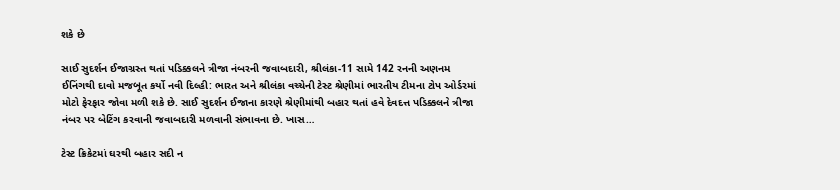શકે છે

સાઈ સુદર્શન ઈજાગ્રસ્ત થતાં પડિક્કલને ત્રીજા નંબરની જવાબદારી, શ્રીલંકા-11 સામે 142 રનની અણનમ ઈનિંગથી દાવો મજબૂત કર્યો નવી દિલ્હી: ભારત અને શ્રીલંકા વચ્ચેની ટેસ્ટ શ્રેણીમાં ભારતીય ટીમના ટોપ ઓર્ડરમાં મોટો ફેરફાર જોવા મળી શકે છે. સાઈ સુદર્શન ઈજાના કારણે શ્રેણીમાંથી બહાર થતાં હવે દેવદત્ત પડિક્કલને ત્રીજા નંબર પર બેટિંગ કરવાની જવાબદારી મળવાની સંભાવના છે. ખાસ…

ટેસ્ટ ક્રિકેટમાં ઘરથી બહાર સદી ન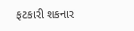ફટકારી શકનાર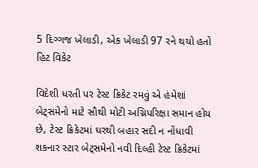5 દિગ્ગજ ખેલાડી, એક ખેલાડી 97 રને થયો હતો હિટ વિકેટ

વિદેશી ધરતી પર ટેસ્ટ ક્રિકેટ રમવું એ હંમેશાં બેટ્સમેનો માટે સૌથી મોટી અગ્નિપરિક્ષા સમાન હોય છે, ટેસ્ટ ક્રિકેટમાં ઘરથી બહાર સદી ન નોંધાવી શકનાર સ્ટાર બેટ્સમેનો નવી દિલ્હી ટેસ્ટ ક્રિકેટમાં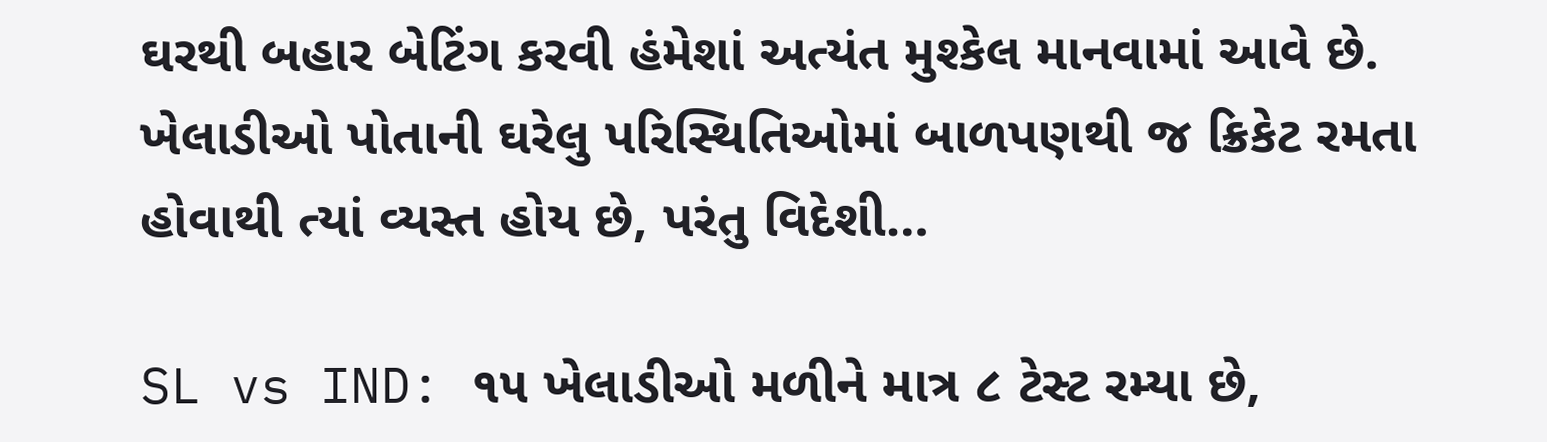ઘરથી બહાર બેટિંગ કરવી હંમેશાં અત્યંત મુશ્કેલ માનવામાં આવે છે. ખેલાડીઓ પોતાની ઘરેલુ પરિસ્થિતિઓમાં બાળપણથી જ ક્રિકેટ રમતા હોવાથી ત્યાં વ્યસ્ત હોય છે, પરંતુ વિદેશી…

SL vs IND: ૧૫ ખેલાડીઓ મળીને માત્ર ૮ ટેસ્ટ રમ્યા છે,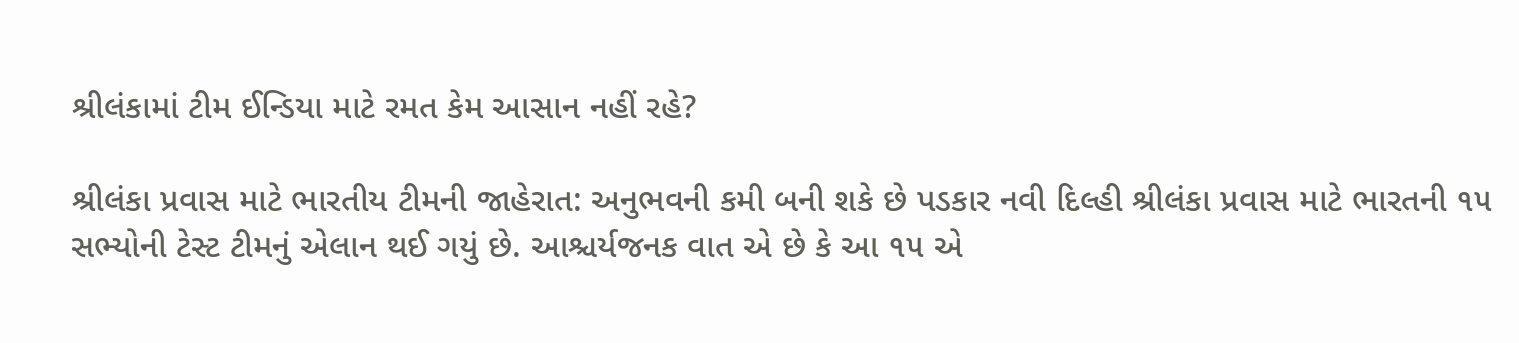શ્રીલંકામાં ટીમ ઈન્ડિયા માટે રમત કેમ આસાન નહીં રહે?

શ્રીલંકા પ્રવાસ માટે ભારતીય ટીમની જાહેરાત: અનુભવની કમી બની શકે છે પડકાર નવી દિલ્હી શ્રીલંકા પ્રવાસ માટે ભારતની ૧૫ સભ્યોની ટેસ્ટ ટીમનું એલાન થઈ ગયું છે. આશ્ચર્યજનક વાત એ છે કે આ ૧૫ એ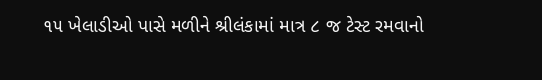૧૫ ખેલાડીઓ પાસે મળીને શ્રીલંકામાં માત્ર ૮ જ ટેસ્ટ રમવાનો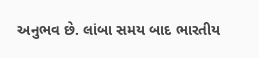અનુભવ છે. લાંબા સમય બાદ ભારતીય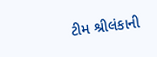ટીમ શ્રીલંકાની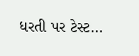ધરતી પર ટેસ્ટ…